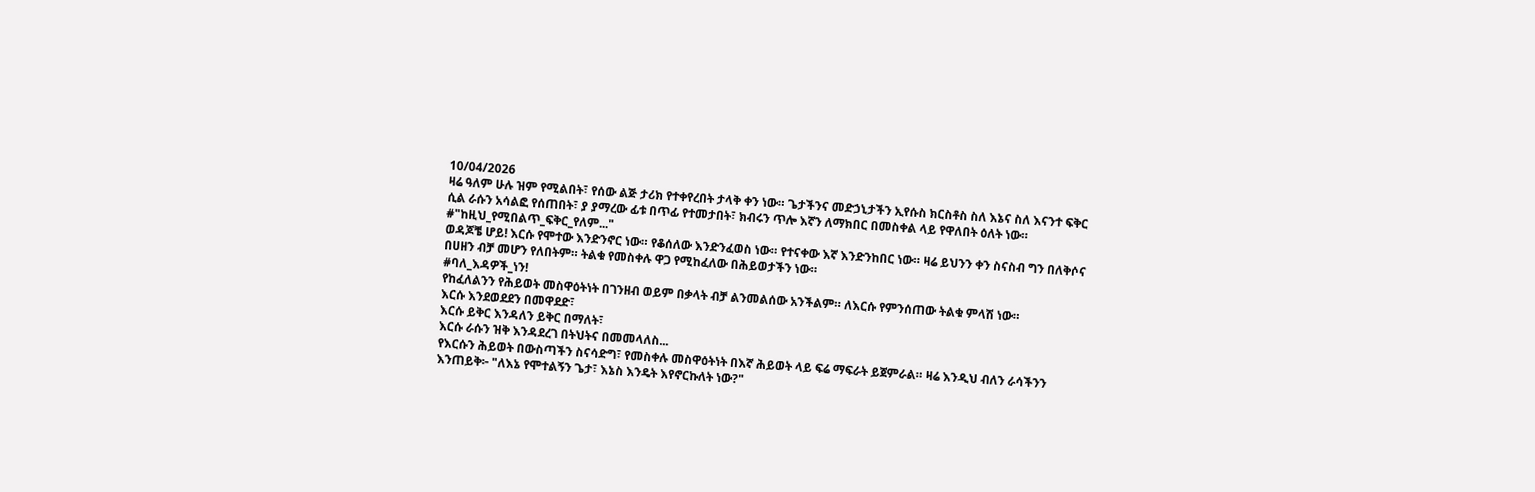10/04/2026
ዛሬ ዓለም ሁሉ ዝም የሚልበት፣ የሰው ልጅ ታሪክ የተቀየረበት ታላቅ ቀን ነው። ጌታችንና መድኃኒታችን ኢየሱስ ክርስቶስ ስለ እኔና ስለ እናንተ ፍቅር ሲል ራሱን አሳልፎ የሰጠበት፣ ያ ያማረው ፊቱ በጥፊ የተመታበት፣ ክብሩን ጥሎ እኛን ለማክበር በመስቀል ላይ የዋለበት ዕለት ነው።
#"ከዚህ_የሚበልጥ_ፍቅር_የለም..."
ወዳጆቼ ሆይ! እርሱ የሞተው እንድንኖር ነው። የቆሰለው እንድንፈወስ ነው። የተናቀው እኛ እንድንከበር ነው። ዛሬ ይህንን ቀን ስናስብ ግን በለቅሶና በሀዘን ብቻ መሆን የለበትም። ትልቁ የመስቀሉ ዋጋ የሚከፈለው በሕይወታችን ነው።
#ባለ_እዳዎች_ነን!
የከፈለልንን የሕይወት መስዋዕትነት በገንዘብ ወይም በቃላት ብቻ ልንመልሰው አንችልም። ለእርሱ የምንሰጠው ትልቁ ምላሽ ነው።
እርሱ እንደወደደን በመዋደድ፣
እርሱ ይቅር እንዳለን ይቅር በማለት፣
እርሱ ራሱን ዝቅ እንዳደረገ በትህትና በመመላለስ...
የእርሱን ሕይወት በውስጣችን ስናሳድግ፣ የመስቀሉ መስዋዕትነት በእኛ ሕይወት ላይ ፍሬ ማፍራት ይጀምራል። ዛሬ እንዲህ ብለን ራሳችንን እንጠይቅ፦ "ለእኔ የሞተልኝን ጌታ፣ እኔስ እንዴት እየኖርኩለት ነው?"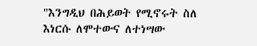"እንግዲህ በሕይወት የሚኖሩት ስለ እነርሱ ለሞተውና ለተነሣው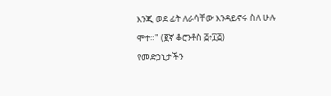እንጂ ወደ ፊት ለራሳቸው እንዳይኖሩ ስለ ሁሉ ሞተ።" (፪ኛ ቆሮንቶስ ፭፥፲፭)
የመድኃኒታችን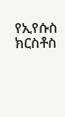የኢየሱስ ክርስቶስ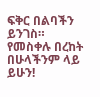ፍቅር በልባችን ይንገስ። የመስቀሉ በረከት በሁላችንም ላይ ይሁን!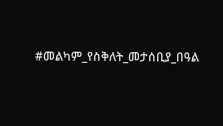#መልካም_የስቅለት_መታሰቢያ_በዓል